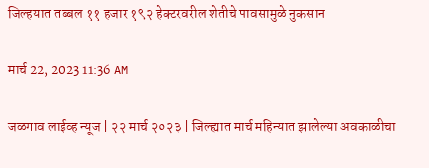जिल्हयात तब्बल ११ हजार १९२ हेक्टरवरील शेतीचे पावसामुळे नुकसान

मार्च 22, 2023 11:36 AM

जळगाव लाईव्ह न्यूज | २२ मार्च २०२३ | जिल्ह्यात मार्च महिन्यात झालेल्या अवकाळीचा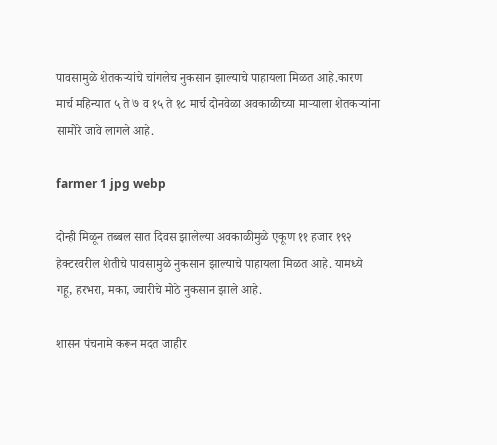पावसामुळे शेतकऱ्यांचे चांगलेच नुकसान झाल्याचे पाहायला मिळत आहे.कारण मार्च महिन्यात ५ ते ७ व १५ ते १८ मार्च दोनवेळा अवकाळीच्या माऱ्याला शेतकऱ्यांना सामोरे जावे लागले आहे.

farmer 1 jpg webp

दोन्ही मिळून तब्बल सात दिवस झालेल्या अवकाळीमुळे एकूण ११ हजार १९२ हेक्टरवरील शेतीचे पावसामुळे नुकसान झाल्याचे पाहायला मिळत आहे. यामध्ये गहू, हरभरा, मका, ज्वारीचे मोठे नुकसान झाले आहे.

शासन पंचनामे करून मदत जाहीर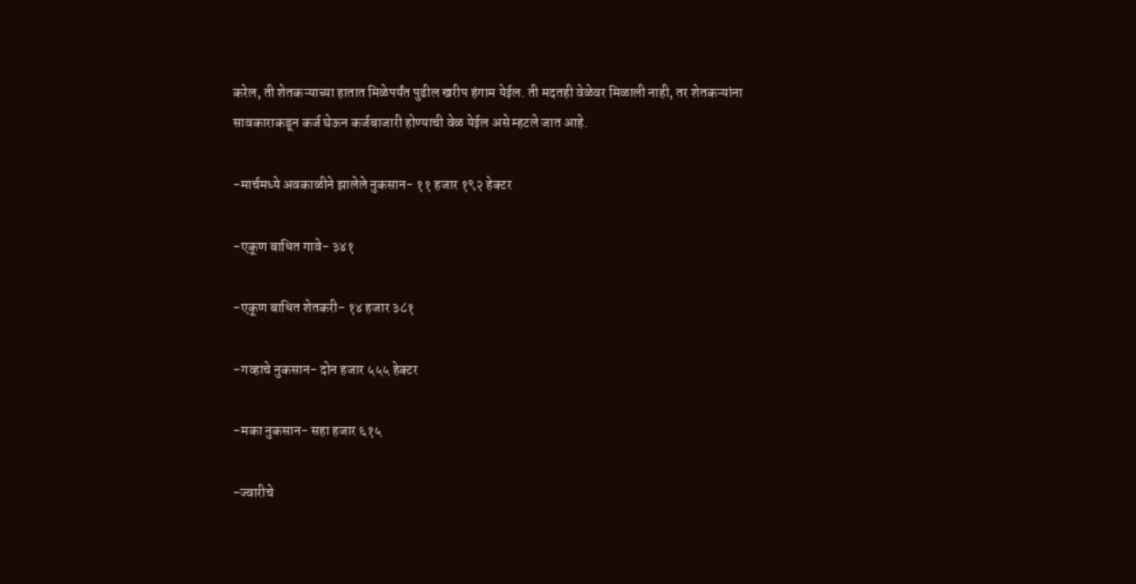करेल, ती शेतकऱ्याच्या हातात मिळेपर्यंत पुढील खरीप हंगाम येईल. ती मदतही वेळेवर मिळाली नाही, तर शेतकऱ्यांना सावकाराकडून कर्ज घेऊन कर्जबाजारी होण्याची वेळ येईल असे म्हटले जात आहे.

-मार्चमध्ये अवकाळीने झालेले नुकसान- ११ हजार १९२ हेक्टर

-एकूण बाधित गावे- ३४१

-एकूण बाधित शेतकरी- १४ हजार ३८१

-गव्हाचे नुकसान- दोन हजार ५५५ हेक्टर

-मका नुकसान- सहा हजार ६१५

-ज्वारीचे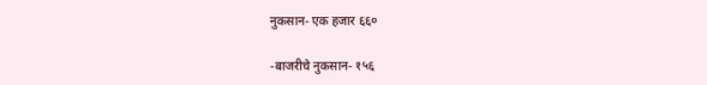नुकसान- एक हजार ६६०

-बाजरीचे नुकसान- १५६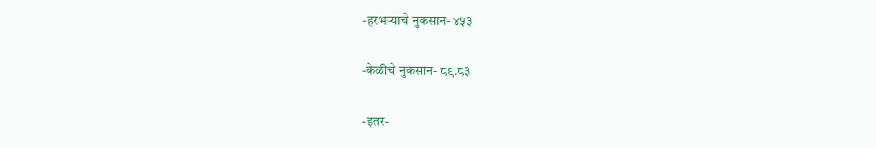-हरभऱ्याचे नुकसान- ४५३

-केळीचे नुकसान- ८९.८३

-इतर-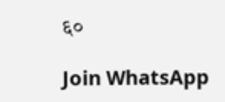६०

Join WhatsApp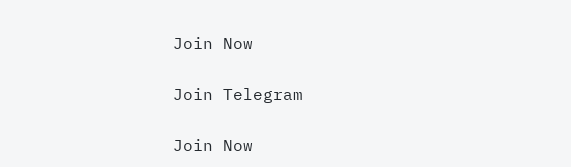Join Now

Join Telegram

Join Now